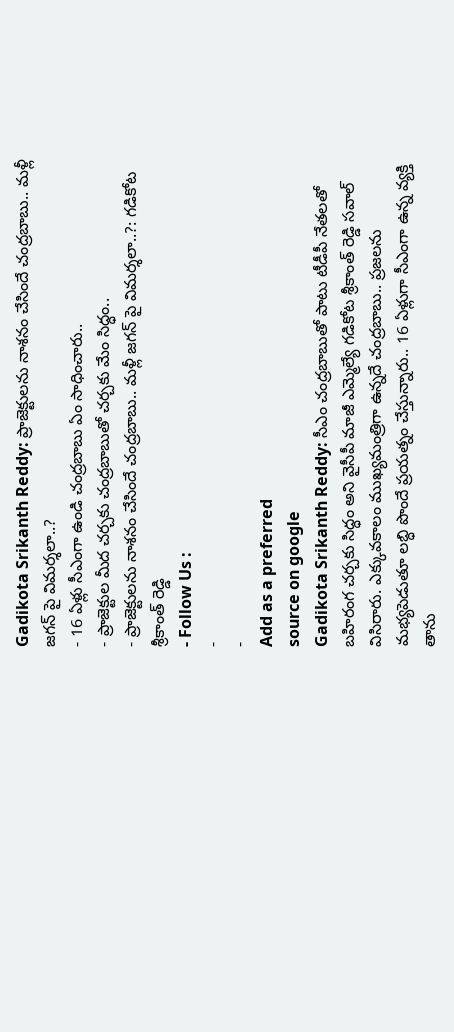Gadikota Srikanth Reddy: ప్రాజెక్టులను నాశనం చేసిందే చంద్రబాబు.. మళ్లీ జగన్ పై విమర్శలా..?
- 16 ఏళ్లు సీఎంగా ఉండి చంద్రబాబు ఏం సాధించారు..
- ప్రాజెక్టుల మీద చర్చకు చంద్రబాబుతో చర్చకు మేం సిద్ధం..
- ప్రాజెక్టులను నాశనం చేసిందే చంద్రబాబు.. మళ్లీ జగన్ పై విమర్శలా..?: గడికోట శ్రీకాంత్ రెడ్డి
- Follow Us :
-
-
Add as a preferred
source on google
Gadikota Srikanth Reddy: సీఎం చంద్రబాబుతో పాటు టీడీపీ నేతలతో బహిరంగ చర్చకు సిద్ధం అని వైసీపీ మాజీ ఎమ్మెల్యే గడికోట శ్రీకాంత్ రెడ్డి సవాల్ విసిరారు. ఎక్కువకాలం ముఖ్యమంత్రిగా ఉన్నదే చంద్రబాబు.. ప్రజలను మభ్యపెడుతూ లబ్ధి పొందే ప్రయత్నం చేస్తున్నారు.. 16 ఏళ్లుగా సీఎంగా ఉన్న వ్యక్తి తాను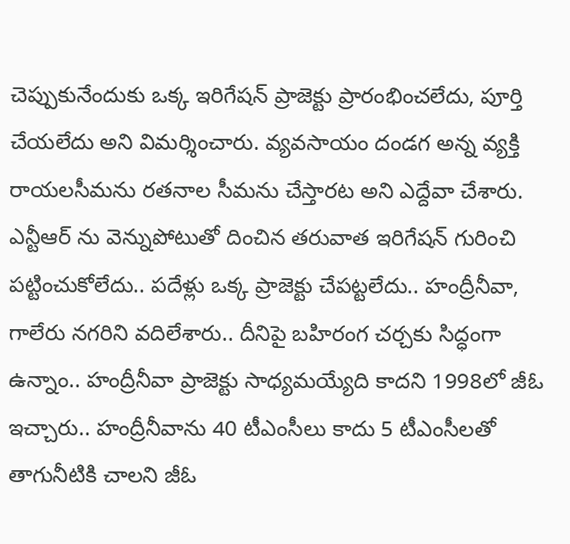చెప్పుకునేందుకు ఒక్క ఇరిగేషన్ ప్రాజెక్టు ప్రారంభించలేదు, పూర్తి చేయలేదు అని విమర్శించారు. వ్యవసాయం దండగ అన్న వ్యక్తి రాయలసీమను రతనాల సీమను చేస్తారట అని ఎద్దేవా చేశారు. ఎన్టీఆర్ ను వెన్నుపోటుతో దించిన తరువాత ఇరిగేషన్ గురించి పట్టించుకోలేదు.. పదేళ్లు ఒక్క ప్రాజెక్టు చేపట్టలేదు.. హంద్రీనీవా, గాలేరు నగరిని వదిలేశారు.. దీనిపై బహిరంగ చర్చకు సిద్ధంగా ఉన్నాం.. హంద్రీనీవా ప్రాజెక్టు సాధ్యమయ్యేది కాదని 1998లో జీఓ ఇచ్చారు.. హంద్రీనీవాను 40 టీఎంసీలు కాదు 5 టీఎంసీలతో తాగునీటికి చాలని జీఓ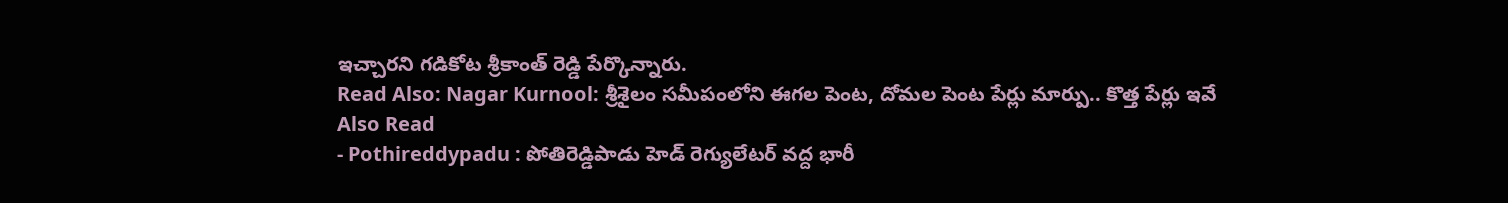ఇచ్చారని గడికోట శ్రీకాంత్ రెడ్డి పేర్కొన్నారు.
Read Also: Nagar Kurnool: శ్రీశైలం సమీపంలోని ఈగల పెంట, దోమల పెంట పేర్లు మార్పు.. కొత్త పేర్లు ఇవే
Also Read
- Pothireddypadu : పోతిరెడ్డిపాడు హెడ్ రెగ్యులేటర్ వద్ద భారీ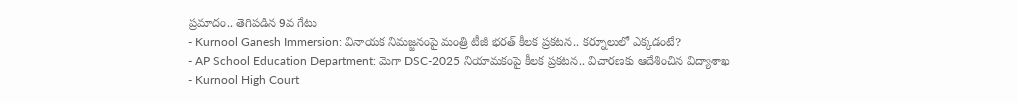ప్రమాదం.. తెగిపడిన 9వ గేటు
- Kurnool Ganesh Immersion: వినాయక నిమజ్జనంపై మంత్రి టీజీ భరత్ కీలక ప్రకటన.. కర్నూలులో ఎక్కడంటే?
- AP School Education Department: మెగా DSC-2025 నియామకంపై కీలక ప్రకటన.. విచారణకు ఆదేశించిన విద్యాశాఖ
- Kurnool High Court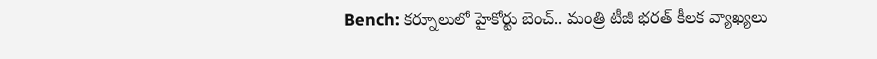Bench: కర్నూలులో హైకోర్టు బెంచ్.. మంత్రి టీజీ భరత్ కీలక వ్యాఖ్యలు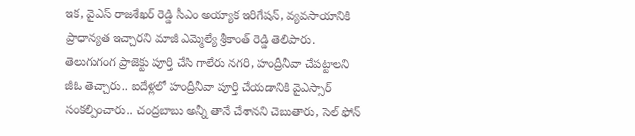ఇక, వైఎస్ రాజశేఖర్ రెడ్డి సీఎం అయ్యాక ఇరిగేషన్, వ్యవసాయానికి ప్రాధాన్యత ఇచ్చారని మాజీ ఎమ్మెల్యే శ్రీకాంత్ రెడ్డి తెలిపారు. తెలుగుగంగ ప్రాజెక్టు పూర్తి చేసి గాలేరు నగరి, హంద్రీనీవా చేపట్టాలని జీఓ తెచ్చారు.. ఐదేళ్లలో హంద్రీనీవా పూర్తి చేయడానికి వైఎస్సార్ సంకల్పించారు.. చంద్రబాబు అన్నీ తానే చేశానని చెబుతారు, సెల్ ఫోన్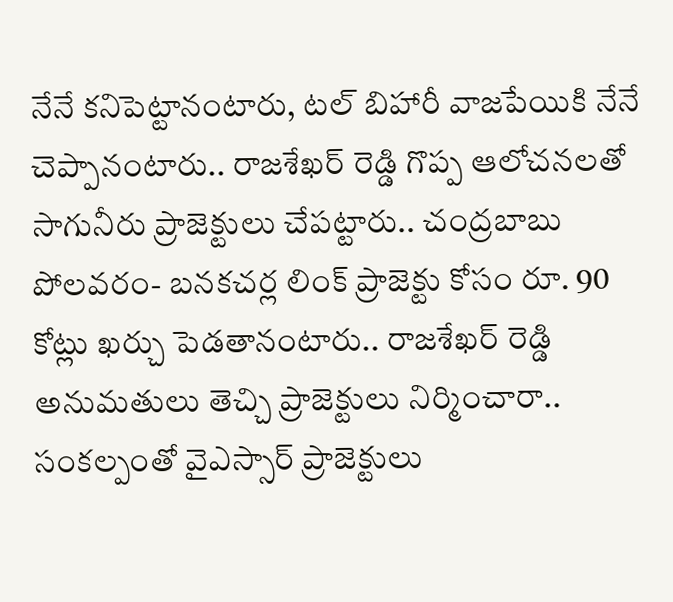నేనే కనిపెట్టానంటారు, టల్ బిహారీ వాజపేయికి నేనే చెప్పానంటారు.. రాజశేఖర్ రెడ్డి గొప్ప ఆలోచనలతో సాగునీరు ప్రాజెక్టులు చేపట్టారు.. చంద్రబాబు పోలవరం- బనకచర్ల లింక్ ప్రాజెక్టు కోసం రూ. 90 కోట్లు ఖర్చు పెడతానంటారు.. రాజశేఖర్ రెడ్డి అనుమతులు తెచ్చి ప్రాజెక్టులు నిర్మించారా.. సంకల్పంతో వైఎస్సార్ ప్రాజెక్టులు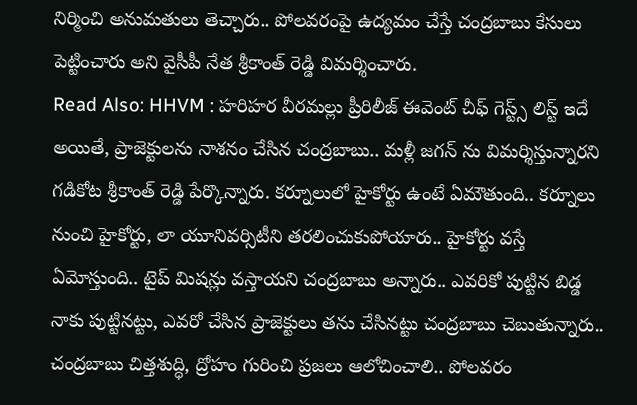నిర్మించి అనుమతులు తెచ్చారు.. పోలవరంపై ఉద్యమం చేస్తే చంద్రబాబు కేసులు పెట్టించారు అని వైసీపీ నేత శ్రీకాంత్ రెడ్డి విమర్శించారు.
Read Also: HHVM : హరిహర వీరమల్లు ప్రీరిలీజ్ ఈవెంట్ చీఫ్ గెస్ట్స్ లిస్ట్ ఇదే
అయితే, ప్రాజెక్టులను నాశనం చేసిన చంద్రబాబు.. మళ్లీ జగన్ ను విమర్శిస్తున్నారని గడికోట శ్రీకాంత్ రెడ్డి పేర్కొన్నారు. కర్నూలులో హైకోర్టు ఉంటే ఏమౌతుంది.. కర్నూలు నుంచి హైకోర్టు, లా యూనివర్సిటీని తరలించుకుపోయారు.. హైకోర్టు వస్తే ఏమోస్తుంది.. టైప్ మిషన్లు వస్తాయని చంద్రబాబు అన్నారు.. ఎవరికో పుట్టిన బిడ్డ నాకు పుట్టినట్టు, ఎవరో చేసిన ప్రాజెక్టులు తను చేసినట్టు చంద్రబాబు చెబుతున్నారు.. చంద్రబాబు చిత్తశుద్ధి, ద్రోహం గురించి ప్రజలు ఆలోచించాలి.. పోలవరం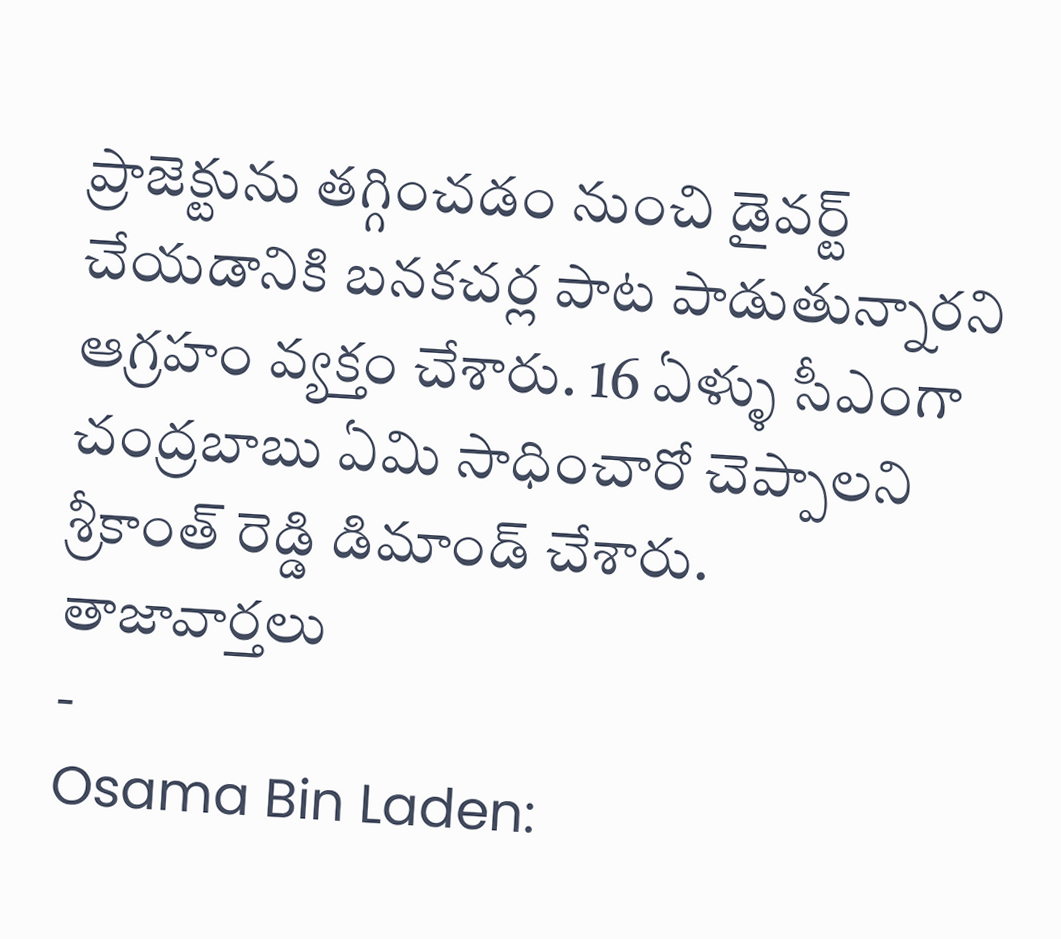ప్రాజెక్టును తగ్గించడం నుంచి డైవర్ట్ చేయడానికి బనకచర్ల పాట పాడుతున్నారని ఆగ్రహం వ్యక్తం చేశారు. 16 ఏళ్ళు సీఎంగా చంద్రబాబు ఏమి సాధించారో చెప్పాలని శ్రీకాంత్ రెడ్డి డిమాండ్ చేశారు.
తాజావార్తలు
-
Osama Bin Laden: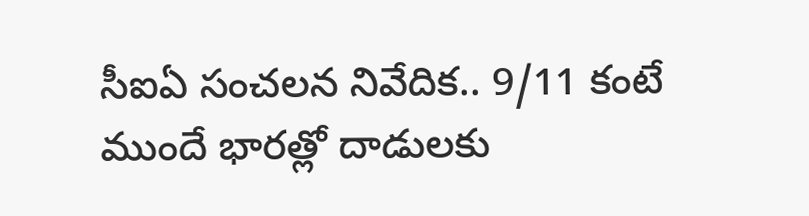సీఐఏ సంచలన నివేదిక.. 9/11 కంటే ముందే భారత్లో దాడులకు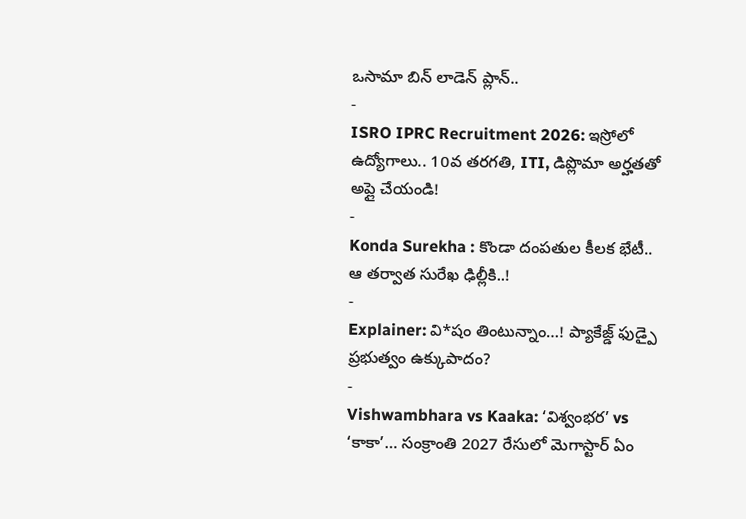ఒసామా బిన్ లాడెన్ ప్లాన్..
-
ISRO IPRC Recruitment 2026: ఇస్రోలో ఉద్యోగాలు.. 10వ తరగతి, ITI, డిప్లొమా అర్హతతో అప్లై చేయండి!
-
Konda Surekha : కొండా దంపతుల కీలక భేటీ.. ఆ తర్వాత సురేఖ ఢిల్లీకి..!
-
Explainer: వి*షం తింటున్నాం…! ప్యాకేజ్డ్ ఫుడ్పై ప్రభుత్వం ఉక్కుపాదం?
-
Vishwambhara vs Kaaka: ‘విశ్వంభర’ vs ‘కాకా’… సంక్రాంతి 2027 రేసులో మెగాస్టార్ ఏం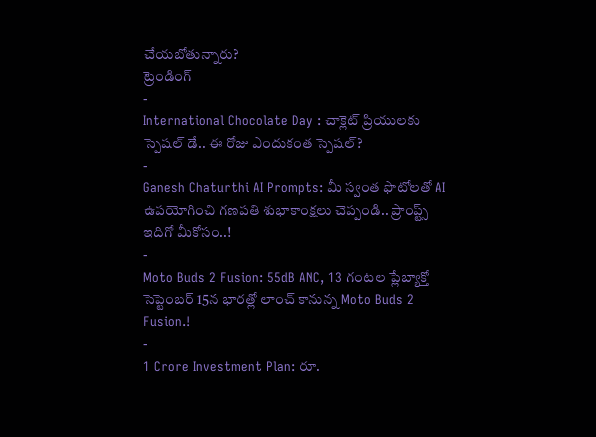చేయబోతున్నారు?
ట్రెండింగ్
-
International Chocolate Day : చాక్లెట్ ప్రియులకు స్పెషల్ డే.. ఈ రోజు ఎందుకంత స్పెషల్?
-
Ganesh Chaturthi AI Prompts: మీ స్వంత ఫొటోలతో AI ఉపయోగించి గణపతి శుభాకాంక్షలు చెప్పండి.. ప్రాంప్ట్స్ ఇదిగో మీకోసం..!
-
Moto Buds 2 Fusion: 55dB ANC, 13 గంటల ప్లేబ్యాక్తో సెప్టెంబర్ 15న భారత్లో లాంచ్ కానున్న Moto Buds 2 Fusion.!
-
1 Crore Investment Plan: రూ.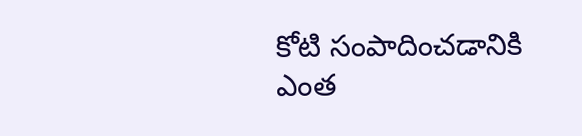కోటి సంపాదించడానికి ఎంత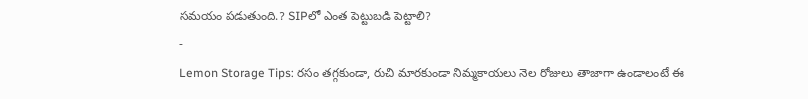సమయం పడుతుంది.? SIPలో ఎంత పెట్టుబడి పెట్టాలి?
-
Lemon Storage Tips: రసం తగ్గకుండా, రుచి మారకుండా నిమ్మకాయలు నెల రోజులు తాజాగా ఉండాలంటే ఈ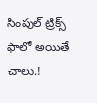సింపుల్ ట్రిక్స్ ఫాలో అయితే చాలు.!